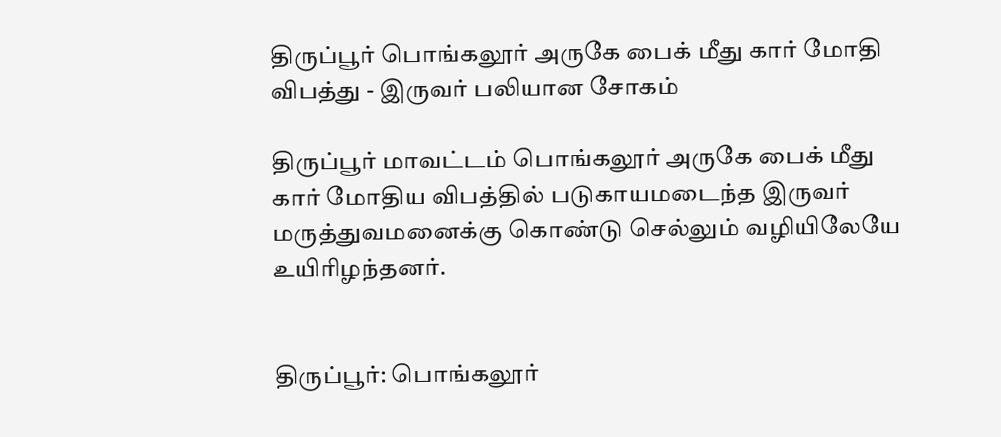திருப்பூர் பொங்கலூர் அருகே பைக் மீது கார் மோதி விபத்து - இருவர் பலியான சோகம்

திருப்பூர் மாவட்டம் பொங்கலூர் அருகே பைக் மீது கார் மோதிய விபத்தில் படுகாயமடைந்த இருவர் மருத்துவமனைக்கு கொண்டு செல்லும் வழியிலேயே உயிரிழந்தனர்.


திருப்பூர்: பொங்கலூர்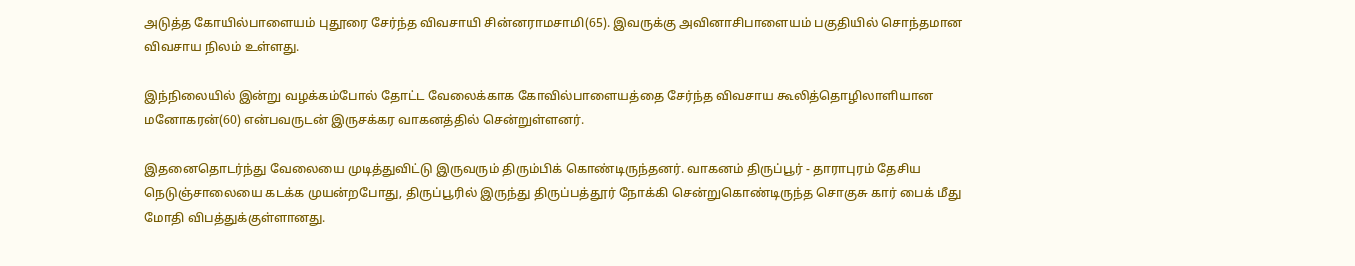அடுத்த கோயில்பாளையம் புதூரை சேர்ந்த விவசாயி சின்னராமசாமி(65). இவருக்கு அவினாசிபாளையம் பகுதியில் சொந்தமான விவசாய நிலம் உள்ளது.

இந்நிலையில் இன்று வழக்கம்போல் தோட்ட வேலைக்காக கோவில்பாளையத்தை சேர்ந்த விவசாய கூலித்தொழிலாளியான மனோகரன்(60) என்பவருடன் இருசக்கர வாகனத்தில் சென்றுள்ளனர்.

இதனைதொடர்ந்து வேலையை முடித்துவிட்டு இருவரும் திரும்பிக் கொண்டிருந்தனர். வாகனம் திருப்பூர் - தாராபுரம் தேசிய நெடுஞ்சாலையை கடக்க முயன்றபோது, திருப்பூரில் இருந்து திருப்பத்தூர் நோக்கி சென்றுகொண்டிருந்த சொகுசு கார் பைக் மீது மோதி விபத்துக்குள்ளானது.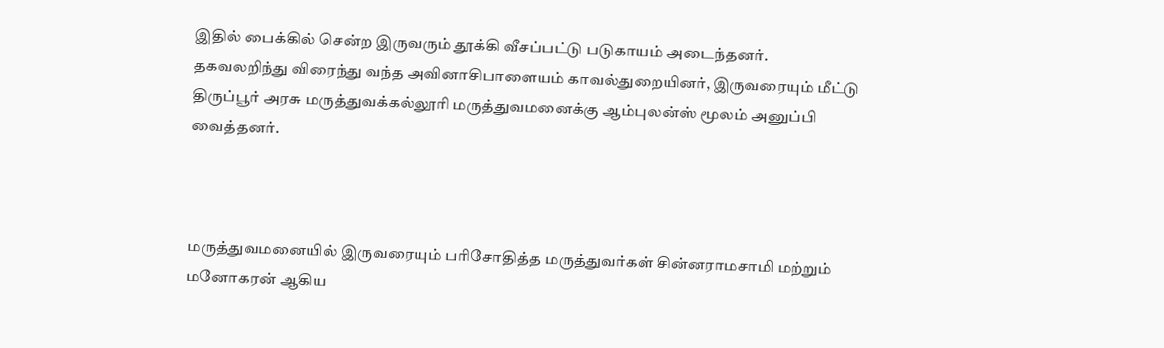இதில் பைக்கில் சென்ற இருவரும் தூக்கி வீசப்பட்டு படுகாயம் அடைந்தனர். தகவலறிந்து விரைந்து வந்த அவினாசிபாளையம் காவல்துறையினர், இருவரையும் மீட்டு திருப்பூர் அரசு மருத்துவக்கல்லூரி மருத்துவமனைக்கு ஆம்புலன்ஸ் மூலம் அனுப்பி வைத்தனர்.



மருத்துவமனையில் இருவரையும் பரிசோதித்த மருத்துவர்கள் சின்னராமசாமி மற்றும் மனோகரன் ஆகிய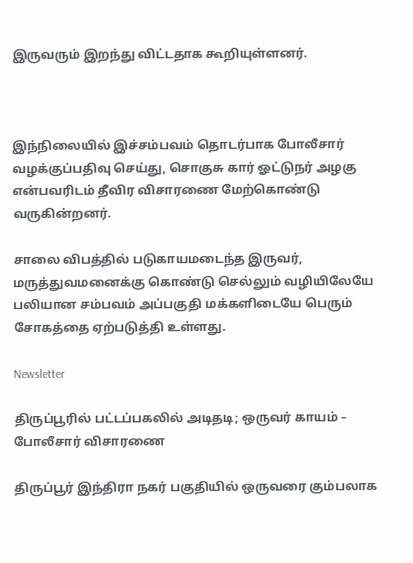இருவரும் இறந்து விட்டதாக கூறியுள்ளனர்.



இந்நிலையில் இச்சம்பவம் தொடர்பாக போலீசார் வழக்குப்பதிவு செய்து, சொகுசு கார் ஓட்டுநர் அழகு என்பவரிடம் தீவிர விசாரணை மேற்கொண்டு வருகின்றனர்.

சாலை விபத்தில் படுகாயமடைந்த இருவர், மருத்துவமனைக்கு கொண்டு செல்லும் வழியிலேயே பலியான சம்பவம் அப்பகுதி மக்களிடையே பெரும் சோகத்தை ஏற்படுத்தி உள்ளது.

Newsletter

திருப்பூரில் பட்டப்பகலில் அடிதடி; ஒருவர் காயம் – போலீசார் விசாரணை

திருப்பூர் இந்திரா நகர் பகுதியில் ஒருவரை கும்பலாக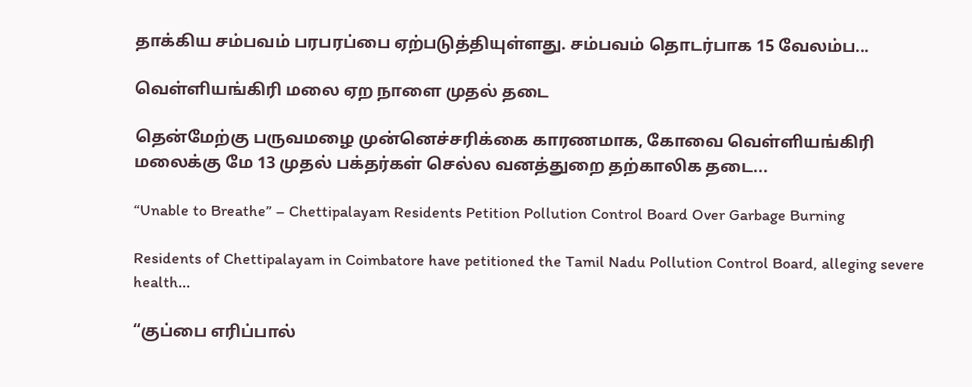தாக்கிய சம்பவம் பரபரப்பை ஏற்படுத்தியுள்ளது. சம்பவம் தொடர்பாக 15 வேலம்ப...

வெள்ளியங்கிரி மலை ஏற நாளை முதல் தடை

தென்மேற்கு பருவமழை முன்னெச்சரிக்கை காரணமாக, கோவை வெள்ளியங்கிரி மலைக்கு மே 13 முதல் பக்தர்கள் செல்ல வனத்துறை தற்காலிக தடை...

“Unable to Breathe” – Chettipalayam Residents Petition Pollution Control Board Over Garbage Burning

Residents of Chettipalayam in Coimbatore have petitioned the Tamil Nadu Pollution Control Board, alleging severe health...

“குப்பை எரிப்பால்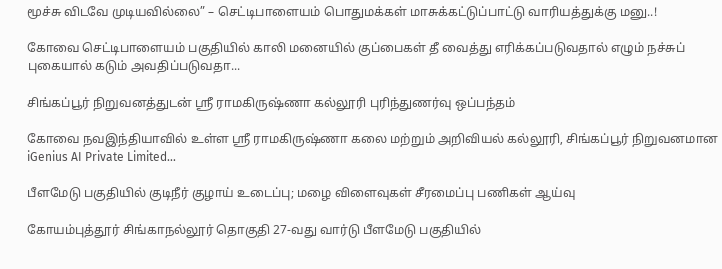மூச்சு விடவே முடியவில்லை” – செட்டிபாளையம் பொதுமக்கள் மாசுக்கட்டுப்பாட்டு வாரியத்துக்கு மனு..!

கோவை செட்டிபாளையம் பகுதியில் காலி மனையில் குப்பைகள் தீ வைத்து எரிக்கப்படுவதால் எழும் நச்சுப் புகையால் கடும் அவதிப்படுவதா...

சிங்கப்பூர் நிறுவனத்துடன் ஸ்ரீ ராமகிருஷ்ணா கல்லூரி புரிந்துணர்வு ஒப்பந்தம்

கோவை நவஇந்தியாவில் உள்ள ஸ்ரீ ராமகிருஷ்ணா கலை மற்றும் அறிவியல் கல்லூரி, சிங்கப்பூர் நிறுவனமான iGenius AI Private Limited...

பீளமேடு பகுதியில் குடிநீர் குழாய் உடைப்பு; மழை விளைவுகள் சீரமைப்பு பணிகள் ஆய்வு

கோயம்புத்தூர் சிங்காநல்லூர் தொகுதி 27-வது வார்டு பீளமேடு பகுதியில்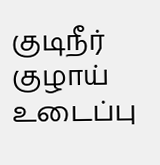குடிநீர் குழாய் உடைப்பு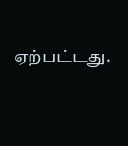ஏற்பட்டது.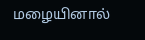மழையினால்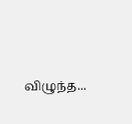விழுந்த...